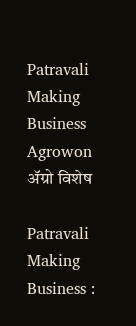Patravali Making Business Agrowon
ॲग्रो विशेष

Patravali Making Business :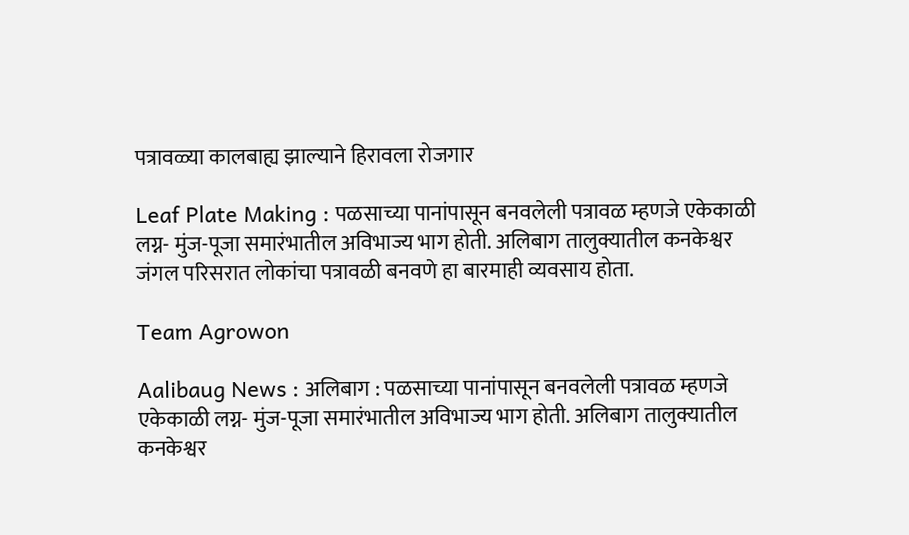पत्रावळ्या कालबाह्य झाल्‍याने हिरावला रोजगार

Leaf Plate Making : पळसाच्या पानांपासून बनवलेली पत्रावळ म्हणजे एकेकाळी लग्न- मुंज-पूजा समारंभातील अविभाज्य भाग होती. अलिबाग तालुक्यातील कनकेश्वर जंगल परिसरात लोकांचा पत्रावळी बनवणे हा बारमाही व्यवसाय होता.

Team Agrowon

Aalibaug News : अलिबाग : पळसाच्या पानांपासून बनवलेली पत्रावळ म्हणजे एकेकाळी लग्न- मुंज-पूजा समारंभातील अविभाज्य भाग होती. अलिबाग तालुक्यातील कनकेश्वर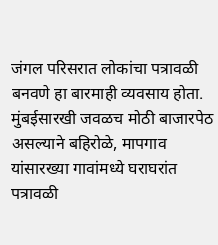जंगल परिसरात लोकांचा पत्रावळी बनवणे हा बारमाही व्यवसाय होता. मुंबईसारखी जवळच मोठी बाजारपेठ असल्याने बहिरोळे, मापगाव यांसारख्या गावांमध्ये घराघरांत पत्रावळी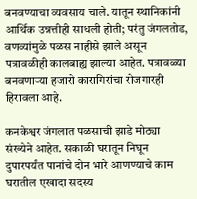बनवण्याचा व्यवसाय चाले. यातून स्‍थानिकांनी आर्थिक उन्नत्तीही साधली होती; परंतु जंगलतोड, वणव्यांमुळे पळस नाहीसे झाले असून पत्रावळीही कालबाह्य झाल्या आहेत. पत्रावळ्या बनवणाऱ्या हजारो कारागिरांचा रोजगारही हिरावला आहे.

कनकेश्वर जंगलात पळसाची झाडे मोठ्या संख्येने आहेत. सकाळी घरातून निघून दुपारपर्यंत पानांचे दोन भारे आणण्याचे काम घरातील एखादा सदस्य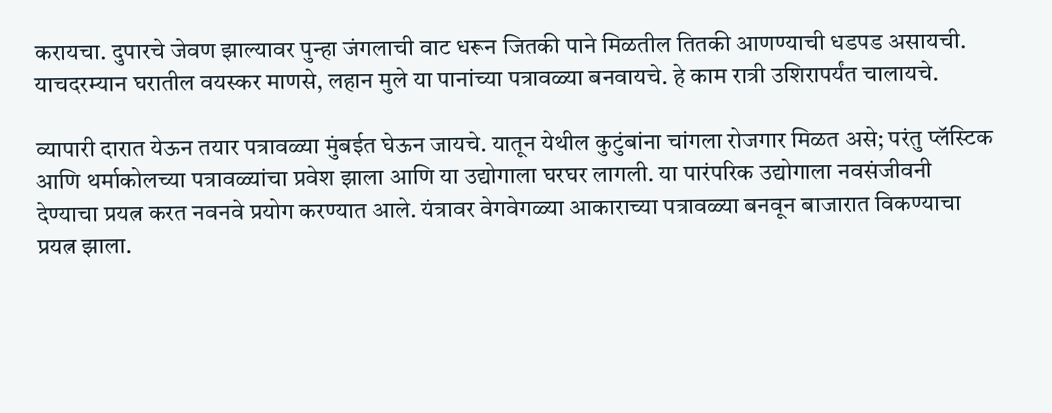करायचा. दुपारचे जेवण झाल्यावर पुन्हा जंगलाची वाट धरून जितकी पाने मिळतील तितकी आणण्याची धडपड असायची. याचदरम्यान घरातील वयस्कर माणसे, लहान मुले या पानांच्या पत्रावळ्या बनवायचे. हे काम रात्री उशिरापर्यंत चालायचे.

व्यापारी दारात येऊन तयार पत्रावळ्या मुंबईत घेऊन जायचे. यातून येथील कुटुंबांना चांगला रोजगार मिळत असे; परंतु प्लॅस्‍टिक आणि थर्माकोलच्या पत्रावळ्यांचा प्रवेश झाला आणि या उद्योगाला घरघर लागली. या पारंपरिक उद्योगाला नवसंजीवनी देण्याचा प्रयत्न करत नवनवे प्रयोग करण्यात आले. यंत्रावर वेगवेगळ्या आकाराच्या पत्रावळ्या बनवून बाजारात विकण्याचा प्रयत्न झाला.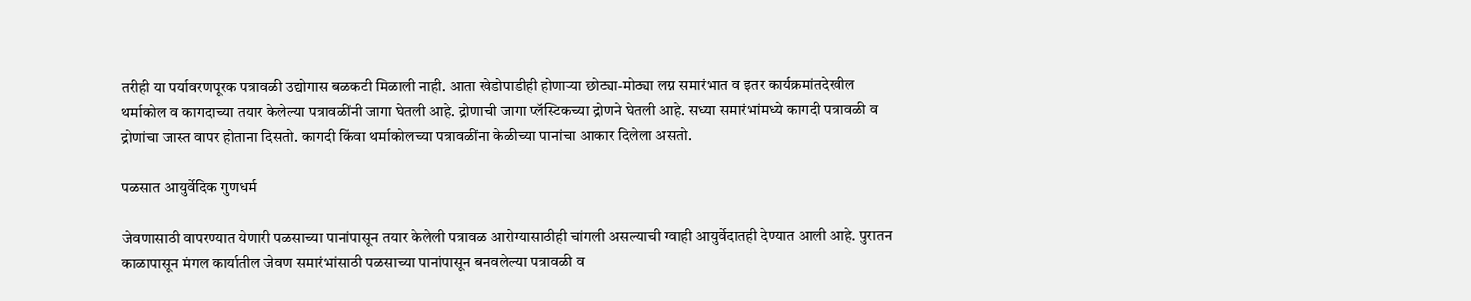तरीही या पर्यावरणपूरक पत्रावळी उद्योगास बळकटी मिळाली नाही. आता खेडोपाडीही होणाऱ्या छोट्या-मोठ्या लग्न समारंभात व इतर कार्यक्रमांतदेखील थर्माकोल व कागदाच्या तयार केलेल्या पत्रावळींनी जागा घेतली आहे. द्रोणाची जागा प्लॅस्टिकच्या द्रोणने घेतली आहे. सध्या समारंभांमध्ये कागदी पत्रावळी व द्रोणांचा जास्त वापर होताना दिसतो. कागदी किंवा थर्माकोलच्या पत्रावळींना केळीच्या पानांचा आकार दिलेला असतो.

पळसात आयुर्वेदिक गुणधर्म

जेवणासाठी वापरण्यात येणारी पळसाच्या पानांपासून तयार केलेली पत्रावळ आरोग्यासाठीही चांगली असल्याची ग्वाही आयुर्वेदातही देण्यात आली आहे. पुरातन काळापासून मंगल कार्यातील जेवण समारंभांसाठी पळसाच्या पानांपासून बनवलेल्या पत्रावळी व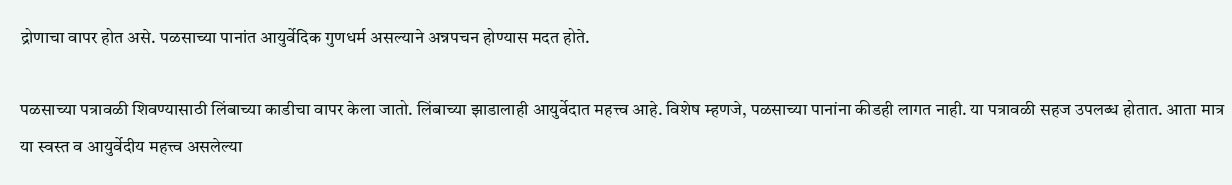द्रोणाचा वापर होत असे. पळसाच्या पानांत आयुर्वेदिक गुणधर्म असल्याने अन्नपचन होण्यास मदत होते.

पळसाच्या पत्रावळी शिवण्यासाठी लिंबाच्या काडीचा वापर केला जातो. लिंबाच्या झाडालाही आयुर्वेदात महत्त्व आहे. विशेष म्हणजे, पळसाच्या पानांना कीडही लागत नाही. या पत्रावळी सहज उपलब्ध होतात. आता मात्र या स्वस्त व आयुर्वेदीय महत्त्व असलेल्या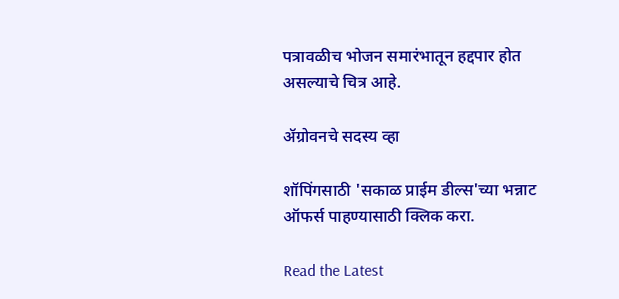पत्रावळीच भोजन समारंभातून हद्दपार होत असल्याचे चित्र आहे.

ॲग्रोवनचे सदस्य व्हा

शॉपिंगसाठी 'सकाळ प्राईम डील्स'च्या भन्नाट ऑफर्स पाहण्यासाठी क्लिक करा.

Read the Latest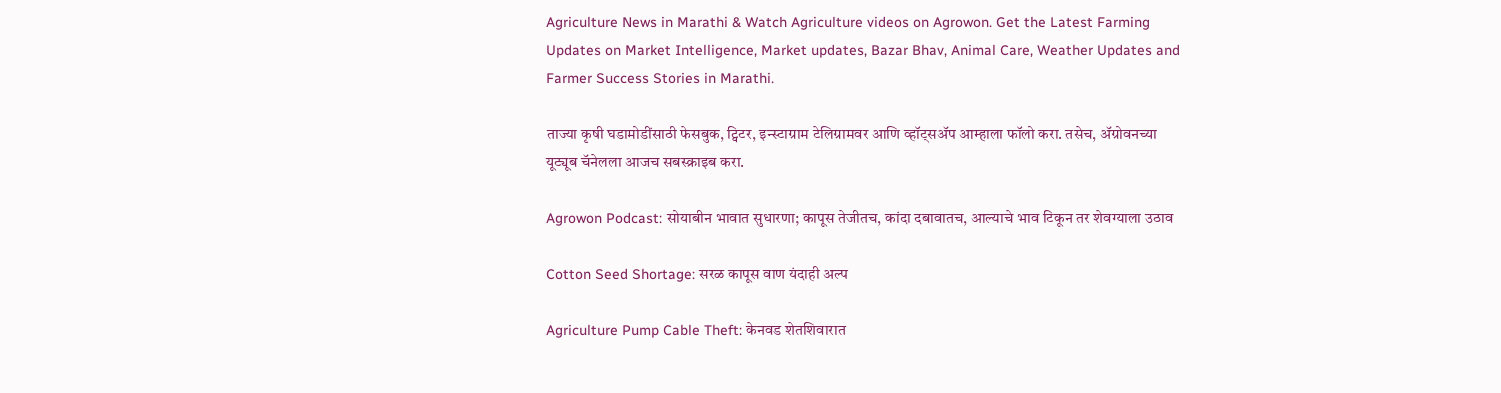Agriculture News in Marathi & Watch Agriculture videos on Agrowon. Get the Latest Farming Updates on Market Intelligence, Market updates, Bazar Bhav, Animal Care, Weather Updates and Farmer Success Stories in Marathi.

ताज्या कृषी घडामोडींसाठी फेसबुक, ट्विटर, इन्स्टाग्राम टेलिग्रामवर आणि व्हॉट्सॲप आम्हाला फॉलो करा. तसेच, ॲग्रोवनच्या यूट्यूब चॅनेलला आजच सबस्क्राइब करा.

Agrowon Podcast: सोयाबीन भावात सुधारणा; कापूस तेजीतच, कांदा दबावातच, आल्याचे भाव टिकून तर शेवग्याला उठाव

Cotton Seed Shortage: सरळ कापूस वाण यंदाही अल्प

Agriculture Pump Cable Theft: केनवड शेतशिवारात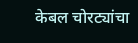केबल चोरट्यांचा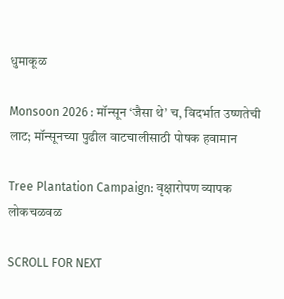धुमाकूळ

Monsoon 2026 : मॉन्सून ‘जैसा थे’ च, विदर्भात उष्णतेची लाट; मॉन्सूनच्या पुढील वाटचालीसाठी पोषक हवामान

Tree Plantation Campaign: वृक्षारोपण व्यापक लोकचळवळ

SCROLL FOR NEXT